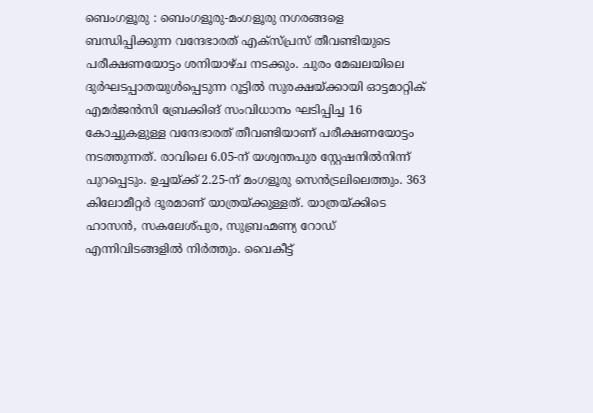ബെംഗളൂരു : ബെംഗളൂരു-മംഗളൂരു നഗരങ്ങളെ ബന്ധിപ്പിക്കുന്ന വന്ദേഭാരത് എക്സ്പ്രസ് തീവണ്ടിയുടെ പരീക്ഷണയോട്ടം ശനിയാഴ്ച നടക്കും. ചുരം മേഖലയിലെ ദുർഘടപ്പാതയുൾപ്പെടുന്ന റൂട്ടിൽ സുരക്ഷയ്ക്കായി ഓട്ടമാറ്റിക് എമർജൻസി ബ്രേക്കിങ് സംവിധാനം ഘടിപ്പിച്ച 16 കോച്ചുകളുള്ള വന്ദേഭാരത് തീവണ്ടിയാണ് പരീക്ഷണയോട്ടം നടത്തുന്നത്. രാവിലെ 6.05-ന് യശ്വന്തപുര സ്റ്റേഷനിൽനിന്ന് പുറപ്പെടും. ഉച്ചയ്ക്ക് 2.25-ന് മംഗളൂരു സെൻട്രലിലെത്തും. 363 കിലോമീറ്റർ ദൂരമാണ് യാത്രയ്ക്കുള്ളത്. യാത്രയ്ക്കിടെ ഹാസൻ, സകലേശ്പുര, സുബ്രഹ്മണ്യ റോഡ് എന്നിവിടങ്ങളിൽ നിർത്തും. വൈകീട്ട്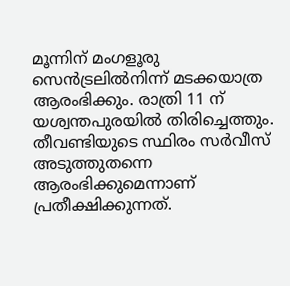മൂന്നിന് മംഗളൂരു സെൻട്രലിൽനിന്ന് മടക്കയാത്ര ആരംഭിക്കും. രാത്രി 11 ന് യശ്വന്തപുരയിൽ തിരിച്ചെത്തും.
തീവണ്ടിയുടെ സ്ഥിരം സർവീസ് അടുത്തുതന്നെ ആരംഭിക്കുമെന്നാണ് പ്രതീക്ഷിക്കുന്നത്.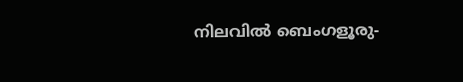നിലവിൽ ബെംഗളൂരു-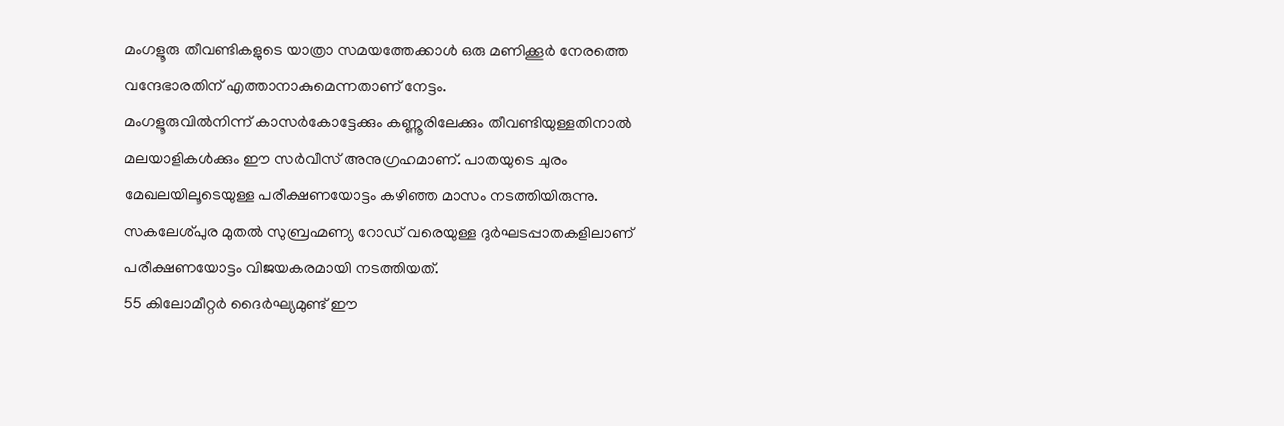മംഗളൂരു തീവണ്ടികളുടെ യാത്രാ സമയത്തേക്കാൾ ഒരു മണിക്കൂർ നേരത്തെ വന്ദേഭാരതിന് എത്താനാകുമെന്നതാണ് നേട്ടം.
മംഗളൂരുവിൽനിന്ന് കാസർകോട്ടേക്കും കണ്ണൂരിലേക്കും തീവണ്ടിയുള്ളതിനാൽ മലയാളികൾക്കും ഈ സർവീസ് അനുഗ്രഹമാണ്. പാതയുടെ ചുരം മേഖലയിലൂടെയുള്ള പരീക്ഷണയോട്ടം കഴിഞ്ഞ മാസം നടത്തിയിരുന്നു.
സകലേശ്പുര മുതൽ സുബ്രഹ്മണ്യ റോഡ് വരെയുള്ള ദുർഘടപ്പാതകളിലാണ് പരീക്ഷണയോട്ടം വിജയകരമായി നടത്തിയത്.
55 കിലോമീറ്റർ ദൈർഘ്യമുണ്ട് ഈ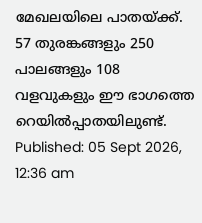മേഖലയിലെ പാതയ്ക്ക്. 57 തുരങ്കങ്ങളും 250 പാലങ്ങളും 108 വളവുകളും ഈ ഭാഗത്തെ റെയിൽപ്പാതയിലുണ്ട്.
Published: 05 Sept 2026, 12:36 am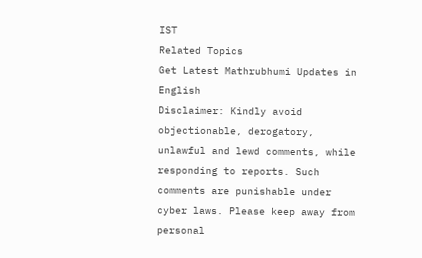IST
Related Topics
Get Latest Mathrubhumi Updates in English
Disclaimer: Kindly avoid objectionable, derogatory, unlawful and lewd comments, while responding to reports. Such comments are punishable under cyber laws. Please keep away from personal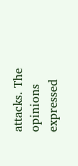attacks. The opinions expressed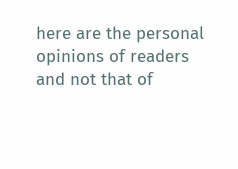here are the personal opinions of readers and not that of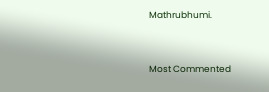Mathrubhumi.



Most Commented